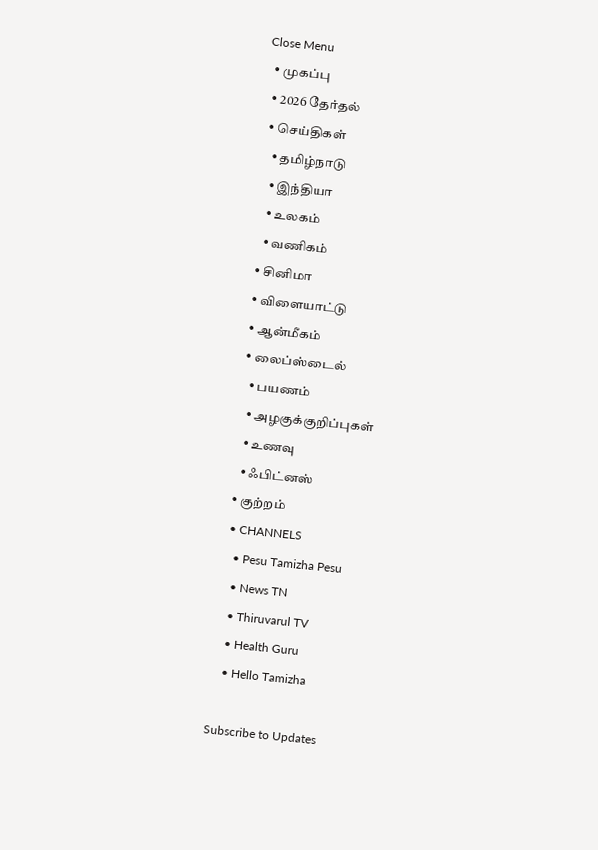Close Menu
  • முகப்பு
  • 2026 தேர்தல்
  • செய்திகள்
    • தமிழ்நாடு
    • இந்தியா
    • உலகம்
    • வணிகம்
  • சினிமா
  • விளையாட்டு
  • ஆன்மீகம்
  • லைப்ஸ்டைல்
    • பயணம்
    • அழகுக்குறிப்புகள்
    • உணவு
    • ஃபிட்னஸ்
  • குற்றம்
  • CHANNELS
    • Pesu Tamizha Pesu
    • News TN
    • Thiruvarul TV
    • Health Guru
    • Hello Tamizha

Subscribe to Updates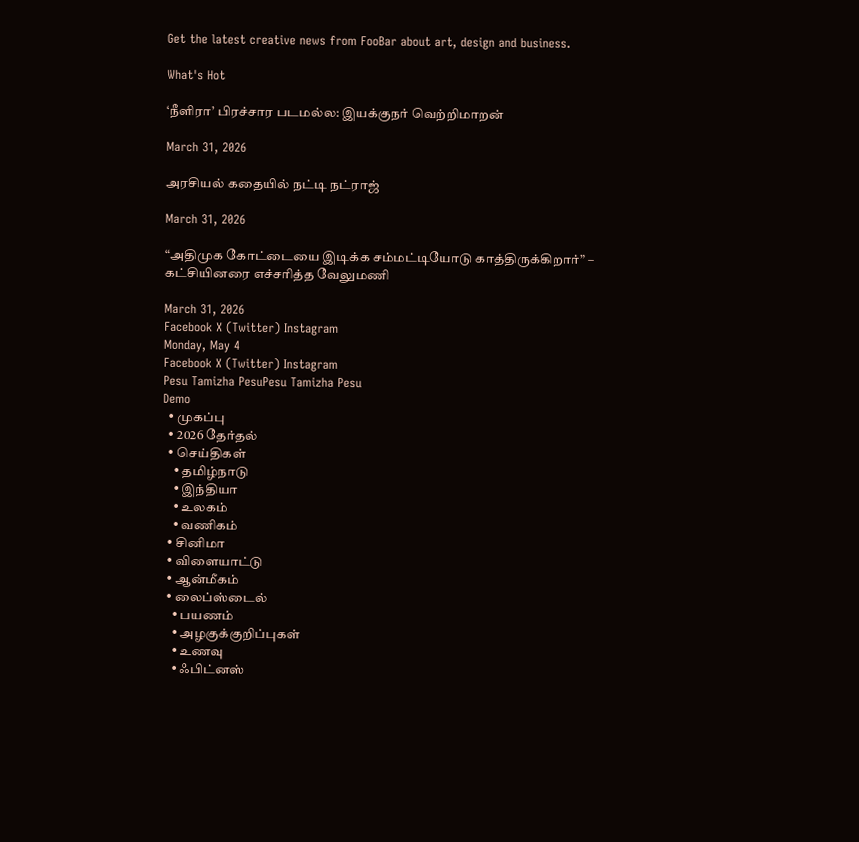Get the latest creative news from FooBar about art, design and business.

What's Hot

‘நீளிரா’ பிரச்சார படமல்ல: இயக்குநர் வெற்றிமாறன்

March 31, 2026

அரசியல் கதையில் நட்டி நட்ராஜ்

March 31, 2026

“அதிமுக கோட்டையை இடிக்க சம்மட்டியோடு காத்திருக்கிறார்” – கட்சியினரை எச்சரித்த வேலுமணி

March 31, 2026
Facebook X (Twitter) Instagram
Monday, May 4
Facebook X (Twitter) Instagram
Pesu Tamizha PesuPesu Tamizha Pesu
Demo
  • முகப்பு
  • 2026 தேர்தல்
  • செய்திகள்
    • தமிழ்நாடு
    • இந்தியா
    • உலகம்
    • வணிகம்
  • சினிமா
  • விளையாட்டு
  • ஆன்மீகம்
  • லைப்ஸ்டைல்
    • பயணம்
    • அழகுக்குறிப்புகள்
    • உணவு
    • ஃபிட்னஸ்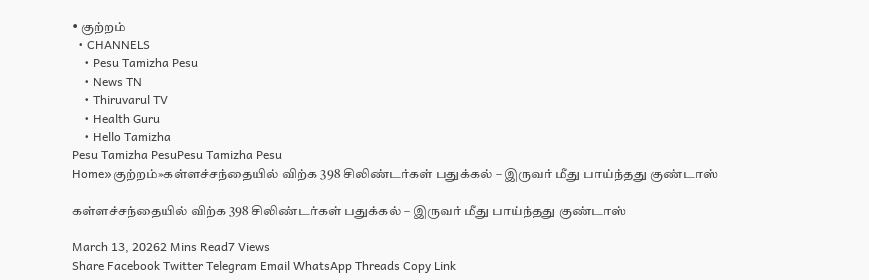• குற்றம்
  • CHANNELS
    • Pesu Tamizha Pesu
    • News TN
    • Thiruvarul TV
    • Health Guru
    • Hello Tamizha
Pesu Tamizha PesuPesu Tamizha Pesu
Home»குற்றம்»கள்ளச்சந்தையில் விற்க 398 சிலிண்டர்கள் பதுக்கல் – இருவர் மீது பாய்ந்தது குண்டாஸ்

கள்ளச்சந்தையில் விற்க 398 சிலிண்டர்கள் பதுக்கல் – இருவர் மீது பாய்ந்தது குண்டாஸ்

March 13, 20262 Mins Read7 Views
Share Facebook Twitter Telegram Email WhatsApp Threads Copy Link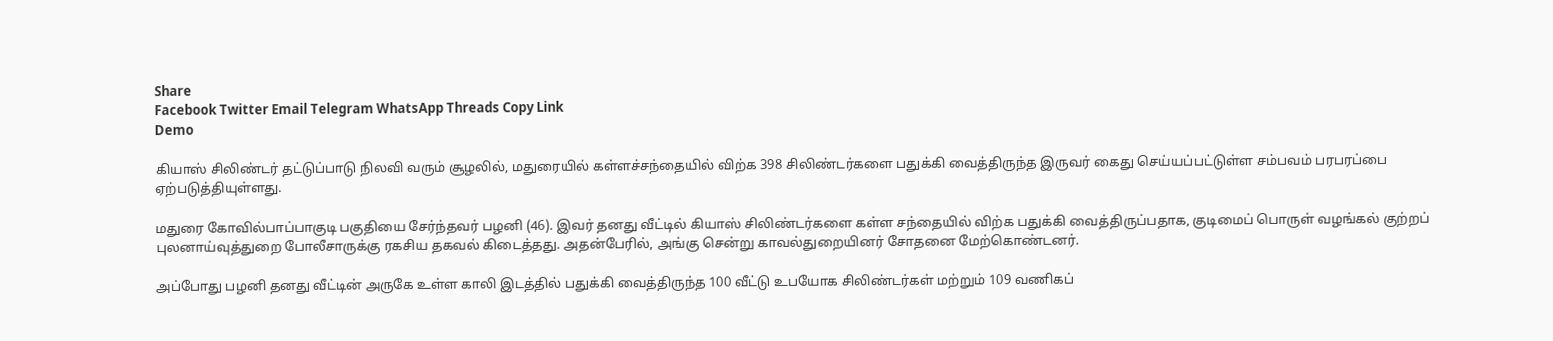Share
Facebook Twitter Email Telegram WhatsApp Threads Copy Link
Demo

கியாஸ் சிலிண்டர் தட்டுப்பாடு நிலவி வரும் சூழலில், மதுரையில் கள்ளச்சந்தையில் விற்க 398 சிலிண்டர்களை பதுக்கி வைத்திருந்த இருவர் கைது செய்யப்பட்டுள்ள சம்பவம் பரபரப்பை ஏற்படுத்தியுள்ளது.

மதுரை கோவில்பாப்பாகுடி பகுதியை சேர்ந்தவர் பழனி (46). இவர் தனது வீட்டில் கியாஸ் சிலிண்டர்களை கள்ள சந்தையில் விற்க பதுக்கி வைத்திருப்பதாக, குடிமைப் பொருள் வழங்கல் குற்றப் புலனாய்வுத்துறை போலீசாருக்கு ரகசிய தகவல் கிடைத்தது. அதன்பேரில், அங்கு சென்று காவல்துறையினர் சோதனை மேற்கொண்டனர்.

அப்போது பழனி தனது வீட்டின் அருகே உள்ள காலி இடத்தில் பதுக்கி வைத்திருந்த 100 வீட்டு உபயோக சிலிண்டர்கள் மற்றும் 109 வணிகப்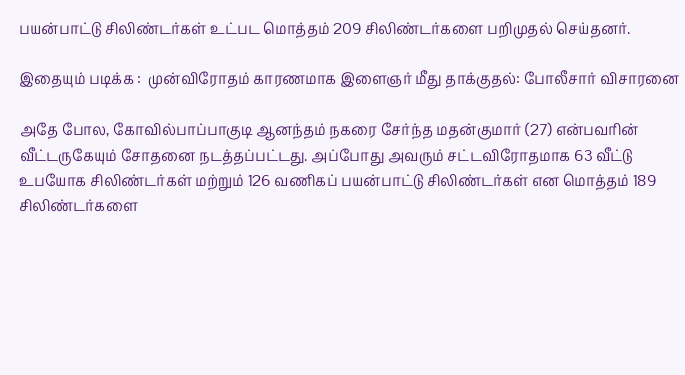பயன்பாட்டு சிலிண்டர்கள் உட்பட மொத்தம் 209 சிலிண்டர்களை பறிமுதல் செய்தனர்.

இதையும் படிக்க :  முன்விரோதம் காரணமாக இளைஞர் மீது தாக்குதல்: போலீசார் விசாரனை

அதே போல, கோவில்பாப்பாகுடி ஆனந்தம் நகரை சேர்ந்த மதன்குமார் (27) என்பவரின் வீட்டருகேயும் சோதனை நடத்தப்பட்டது. அப்போது அவரும் சட்டவிரோதமாக 63 வீட்டு உபயோக சிலிண்டர்கள் மற்றும் 126 வணிகப் பயன்பாட்டு சிலிண்டர்கள் என மொத்தம் 189 சிலிண்டர்களை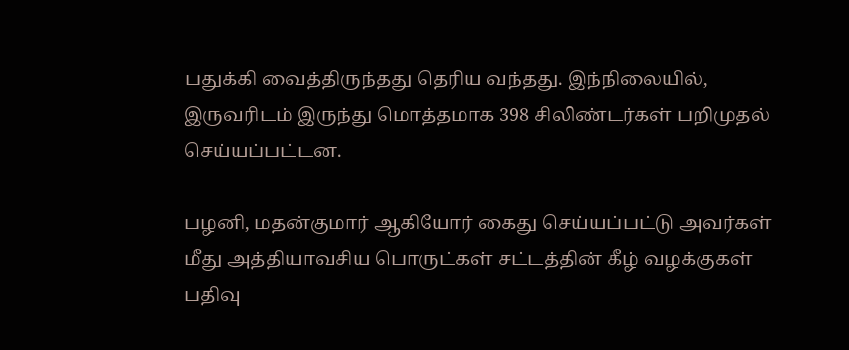பதுக்கி வைத்திருந்தது தெரிய வந்தது. இந்நிலையில், இருவரிடம் இருந்து மொத்தமாக 398 சிலிண்டர்கள் பறிமுதல் செய்யப்பட்டன.

பழனி, மதன்குமார் ஆகியோர் கைது செய்யப்பட்டு அவர்கள் மீது அத்தியாவசிய பொருட்கள் சட்டத்தின் கீழ் வழக்குகள் பதிவு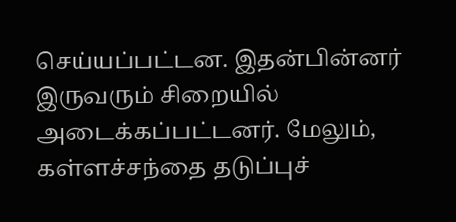செய்யப்பட்டன. இதன்பின்னர் இருவரும் சிறையில் அடைக்கப்பட்டனர். மேலும், கள்ளச்சந்தை தடுப்புச்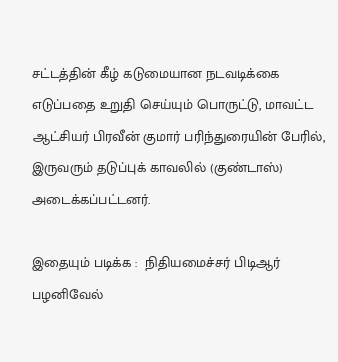சட்டத்தின் கீழ் கடுமையான நடவடிக்கை எடுப்பதை உறுதி செய்யும் பொருட்டு, மாவட்ட ஆட்சியர் பிரவீன் குமார் பரிந்துரையின் பேரில், இருவரும் தடுப்புக் காவலில் (குண்டாஸ்) அடைக்கப்பட்டனர்.

இதையும் படிக்க :  நிதியமைச்சர் பிடிஆர் பழனிவேல்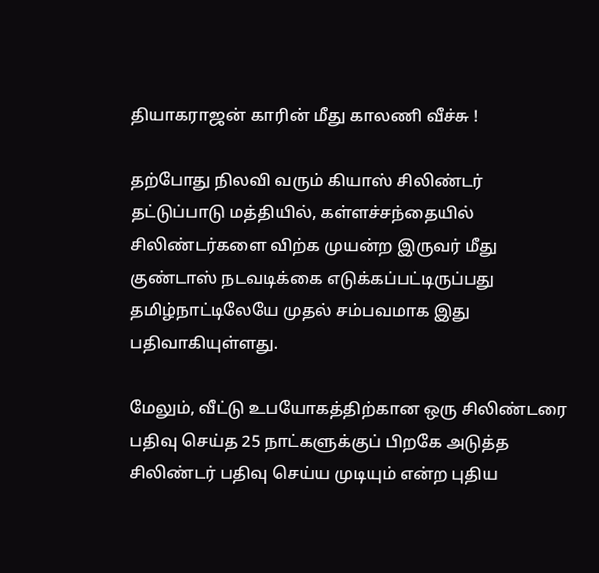தியாகராஜன் காரின் மீது காலணி வீச்சு !

தற்போது நிலவி வரும் கியாஸ் சிலிண்டர் தட்டுப்பாடு மத்தியில், கள்ளச்சந்தையில் சிலிண்டர்களை விற்க முயன்ற இருவர் மீது குண்டாஸ் நடவடிக்கை எடுக்கப்பட்டிருப்பது தமிழ்நாட்டிலேயே முதல் சம்பவமாக இது பதிவாகியுள்ளது.

மேலும், வீட்டு உபயோகத்திற்கான ஒரு சிலிண்டரை பதிவு செய்த 25 நாட்களுக்குப் பிறகே அடுத்த சிலிண்டர் பதிவு செய்ய முடியும் என்ற புதிய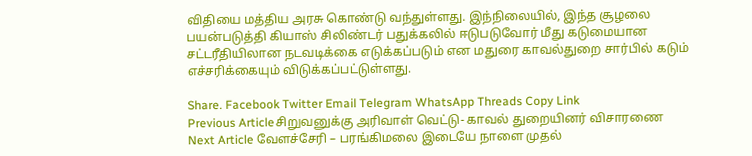விதியை மத்திய அரசு கொண்டு வந்துள்ளது. இந்நிலையில், இந்த சூழலை பயன்படுத்தி கியாஸ் சிலிண்டர் பதுக்கலில் ஈடுபடுவோர் மீது கடுமையான சட்டரீதியிலான நடவடிக்கை எடுக்கப்படும் என மதுரை காவல்துறை சார்பில் கடும் எச்சரிக்கையும் விடுக்கப்பட்டுள்ளது.

Share. Facebook Twitter Email Telegram WhatsApp Threads Copy Link
Previous Articleசிறுவனுக்கு அரிவாள் வெட்டு- காவல் துறையினர் விசாரணை
Next Article வேளச்சேரி – பரங்கிமலை இடையே நாளை முதல்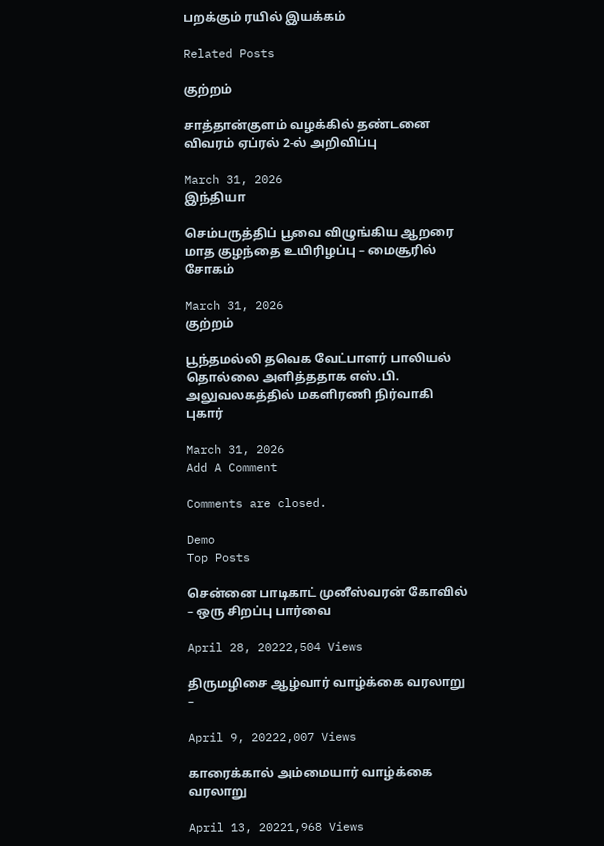பறக்கும் ரயில் இயக்கம்

Related Posts

குற்றம்

சாத்தான்குளம் வழக்கில் தண்டனை விவரம் ஏப்ரல் 2-ல் அறிவிப்பு

March 31, 2026
இந்தியா

செம்பருத்திப் பூவை விழுங்கிய ஆறரை மாத குழந்தை உயிரிழப்பு – மைசூரில் சோகம்

March 31, 2026
குற்றம்

பூந்தமல்லி தவெக வேட்பாளர் பாலியல் தொல்லை அளித்ததாக எஸ்.பி. அலுவலகத்தில் மகளிரணி நிர்வாகி புகார்

March 31, 2026
Add A Comment

Comments are closed.

Demo
Top Posts

சென்னை பாடிகாட் முனீஸ்வரன் கோவில் – ஒரு சிறப்பு பார்வை

April 28, 20222,504 Views

திருமழிசை ஆழ்வார் வாழ்க்கை வரலாறு –

April 9, 20222,007 Views

காரைக்கால் அம்மையார் வாழ்க்கை வரலாறு

April 13, 20221,968 Views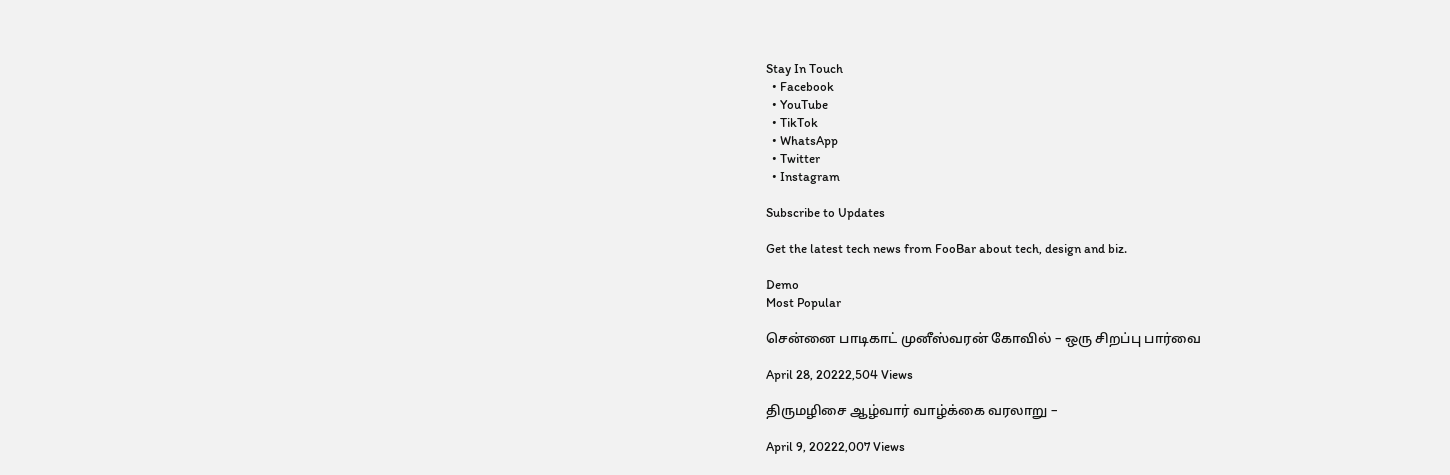Stay In Touch
  • Facebook
  • YouTube
  • TikTok
  • WhatsApp
  • Twitter
  • Instagram

Subscribe to Updates

Get the latest tech news from FooBar about tech, design and biz.

Demo
Most Popular

சென்னை பாடிகாட் முனீஸ்வரன் கோவில் – ஒரு சிறப்பு பார்வை

April 28, 20222,504 Views

திருமழிசை ஆழ்வார் வாழ்க்கை வரலாறு –

April 9, 20222,007 Views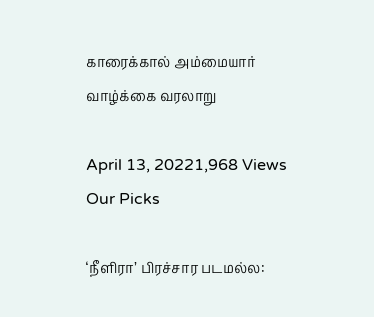காரைக்கால் அம்மையார் வாழ்க்கை வரலாறு

April 13, 20221,968 Views
Our Picks

‘நீளிரா’ பிரச்சார படமல்ல: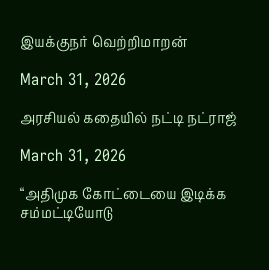இயக்குநர் வெற்றிமாறன்

March 31, 2026

அரசியல் கதையில் நட்டி நட்ராஜ்

March 31, 2026

“அதிமுக கோட்டையை இடிக்க சம்மட்டியோடு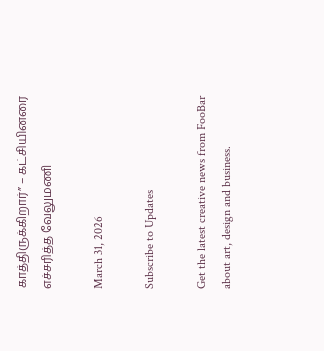காத்திருக்கிறார்” – கட்சியினரை எச்சரித்த வேலுமணி

March 31, 2026

Subscribe to Updates

Get the latest creative news from FooBar about art, design and business.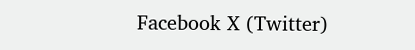Facebook X (Twitter)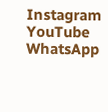Instagram YouTube WhatsApp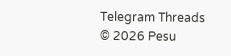Telegram Threads
© 2026 Pesu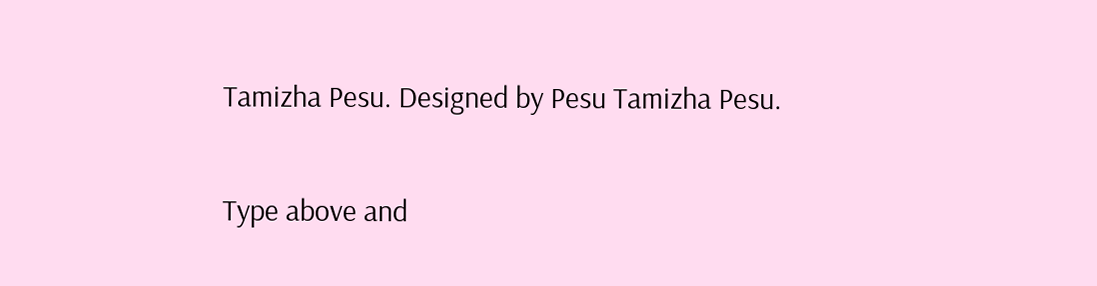Tamizha Pesu. Designed by Pesu Tamizha Pesu.

Type above and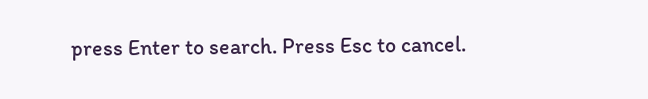press Enter to search. Press Esc to cancel.